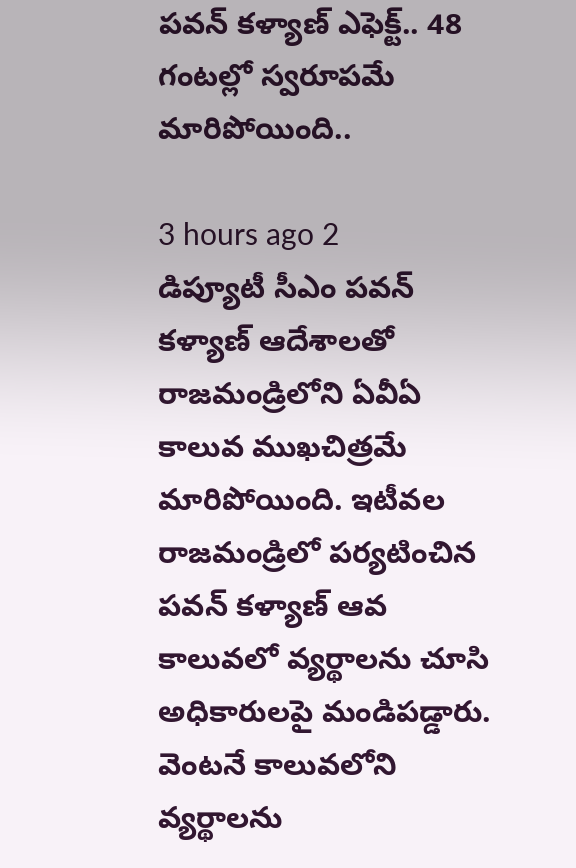పవన్ కళ్యాణ్ ఎఫెక్ట్.. 48 గంటల్లో స్వరూపమే మారిపోయింది..

3 hours ago 2
డిప్యూటీ సీఎం పవన్ కళ్యాణ్ ఆదేశాలతో రాజమండ్రిలోని ఏవీఏ కాలువ ముఖచిత్రమే మారిపోయింది. ఇటీవల రాజమండ్రిలో పర్యటించిన పవన్ కళ్యాణ్ ఆవ కాలువలో వ్యర్థాలను చూసి అధికారులపై మండిపడ్డారు. వెంటనే కాలువలోని వ్యర్థాలను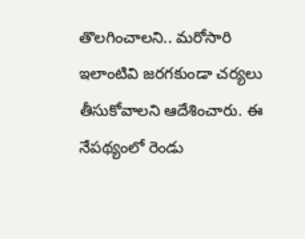తొలగించాలని.. మరోసారి ఇలాంటివి జరగకుండా చర్యలు తీసుకోవాలని ఆదేశించారు. ఈ నేపథ్యంలో రెండు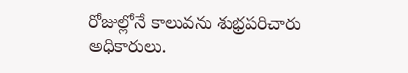రోజుల్లోనే కాలువను శుభ్రపరిచారు అధికారులు.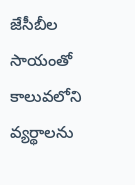జేసీబీల సాయంతో కాలువలోని వ్యర్థాలను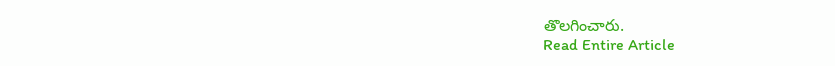తొలగించారు.
Read Entire Article